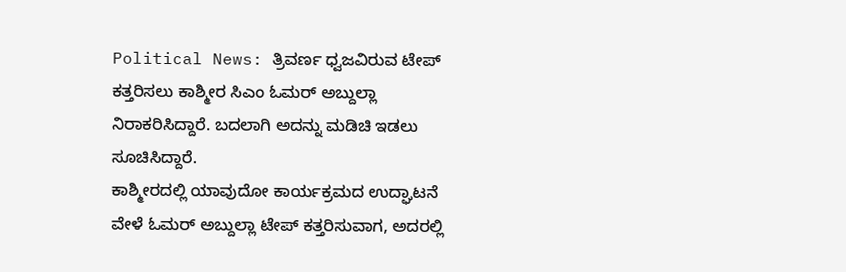Political News: ತ್ರಿವರ್ಣ ಧ್ವಜವಿರುವ ಟೇಪ್ ಕತ್ತರಿಸಲು ಕಾಶ್ಮೀರ ಸಿಎಂ ಓಮರ್ ಅಬ್ದುಲ್ಲಾ ನಿರಾಕರಿಸಿದ್ದಾರೆ. ಬದಲಾಗಿ ಅದನ್ನು ಮಡಿಚಿ ಇಡಲು ಸೂಚಿಸಿದ್ದಾರೆ.
ಕಾಶ್ಮೀರದಲ್ಲಿ ಯಾವುದೋ ಕಾರ್ಯಕ್ರಮದ ಉದ್ಘಾಟನೆ ವೇಳೆ ಓಮರ್ ಅಬ್ದುಲ್ಲಾ ಟೇಪ್ ಕತ್ತರಿಸುವಾಗ, ಅದರಲ್ಲಿ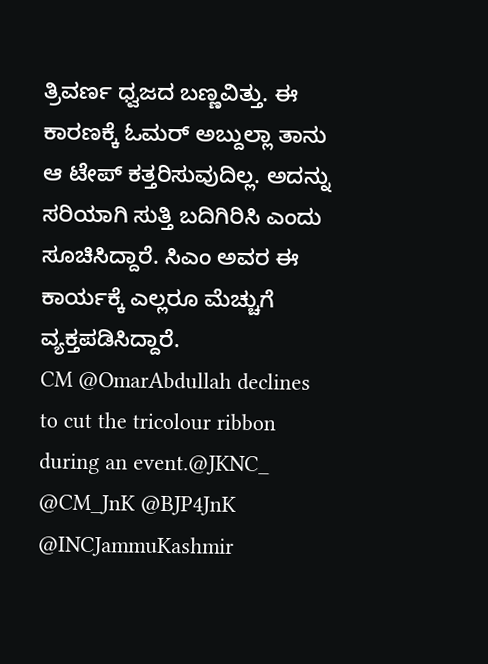ತ್ರಿವರ್ಣ ಧ್ವಜದ ಬಣ್ಣವಿತ್ತು. ಈ ಕಾರಣಕ್ಕೆ ಓಮರ್ ಅಬ್ದುಲ್ಲಾ ತಾನು ಆ ಟೇಪ್ ಕತ್ತರಿಸುವುದಿಲ್ಲ. ಅದನ್ನು ಸರಿಯಾಗಿ ಸುತ್ತಿ ಬದಿಗಿರಿಸಿ ಎಂದು ಸೂಚಿಸಿದ್ದಾರೆ. ಸಿಎಂ ಅವರ ಈ ಕಾರ್ಯಕ್ಕೆ ಎಲ್ಲರೂ ಮೆಚ್ಚುಗೆ ವ್ಯಕ್ತಪಡಿಸಿದ್ದಾರೆ.
CM @OmarAbdullah declines to cut the tricolour ribbon during an event.@JKNC_ @CM_JnK @BJP4JnK @INCJammuKashmir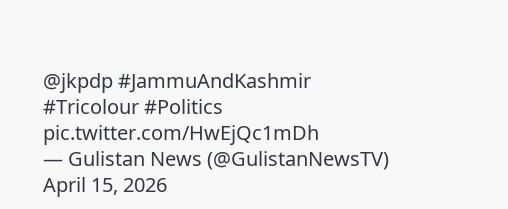@jkpdp #JammuAndKashmir #Tricolour #Politics pic.twitter.com/HwEjQc1mDh
— Gulistan News (@GulistanNewsTV) April 15, 2026